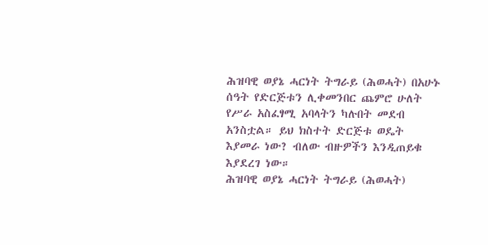ሕዝባዊ ወያኔ ሓርነት ትግራይ (ሕወሓት) በአሁኑ ሰዓት የድርጅቱን ሊቀመንበር ጨምሮ ሁለት የሥራ አስፈፃሚ አባላትን ካሉበት መደብ አንስቷል። ይህ ክስተት ድርጅቱ ወዴት እያመራ ነው? ብለው ብዙዎችን እንዲጠይቁ እያደረገ ነው።
ሕዝባዊ ወያኔ ሓርነት ትግራይ (ሕወሓት)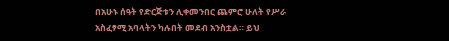በአሁኑ ሰዓት የድርጅቱን ሊቀመንበር ጨምሮ ሁለት የሥራ አስፈፃሚ አባላትን ካሉበት መደብ አንስቷል። ይህ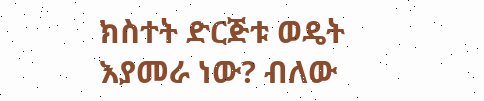ክስተት ድርጅቱ ወዴት እያመራ ነው? ብለው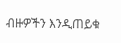ብዙዎችን እንዲጠይቁ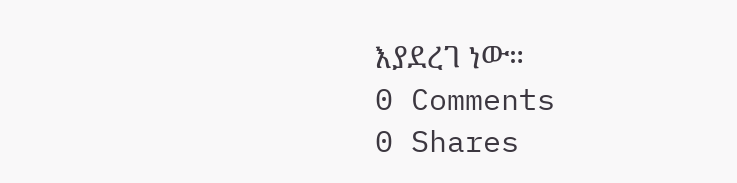እያደረገ ነው።
0 Comments
0 Shares